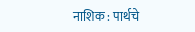नाशिक : पार्थचे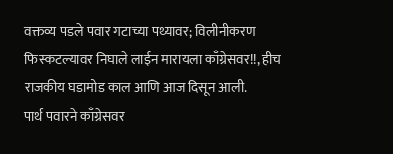वक्तव्य पडले पवार गटाच्या पथ्यावर; विलीनीकरण फिस्कटल्यावर निघाले लाईन मारायला काँग्रेसवर!!, हीच राजकीय घडामोड काल आणि आज दिसून आली.
पार्थ पवारने काँग्रेसवर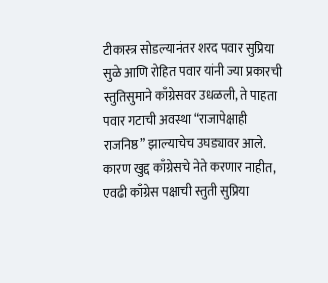टीकास्त्र सोडल्यानंतर शरद पवार सुप्रिया सुळे आणि रोहित पवार यांनी ज्या प्रकारची स्तुतिसुमाने काँग्रेसवर उधळली, ते पाहता पवार गटाची अवस्था “राजापेक्षाही राजनिष्ठ” झाल्याचेच उघड्यावर आले. कारण खुद्द काँग्रेसचे नेते करणार नाहीत, एवढी काँग्रेस पक्षाची स्तुती सुप्रिया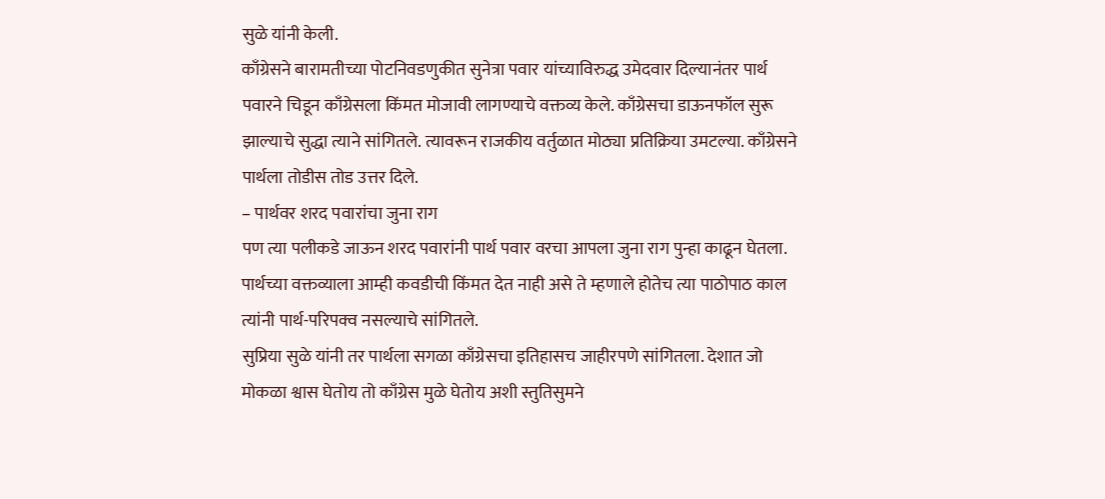सुळे यांनी केली.
काँग्रेसने बारामतीच्या पोटनिवडणुकीत सुनेत्रा पवार यांच्याविरुद्ध उमेदवार दिल्यानंतर पार्थ पवारने चिडून काँग्रेसला किंमत मोजावी लागण्याचे वक्तव्य केले. काँग्रेसचा डाऊनफॉल सुरू झाल्याचे सुद्धा त्याने सांगितले. त्यावरून राजकीय वर्तुळात मोठ्या प्रतिक्रिया उमटल्या. काँग्रेसने पार्थला तोडीस तोड उत्तर दिले.
– पार्थवर शरद पवारांचा जुना राग
पण त्या पलीकडे जाऊन शरद पवारांनी पार्थ पवार वरचा आपला जुना राग पुन्हा काढून घेतला. पार्थच्या वक्तव्याला आम्ही कवडीची किंमत देत नाही असे ते म्हणाले होतेच त्या पाठोपाठ काल त्यांनी पार्थ-परिपक्व नसल्याचे सांगितले.
सुप्रिया सुळे यांनी तर पार्थला सगळा काँग्रेसचा इतिहासच जाहीरपणे सांगितला. देशात जो मोकळा श्वास घेतोय तो काँग्रेस मुळे घेतोय अशी स्तुतिसुमने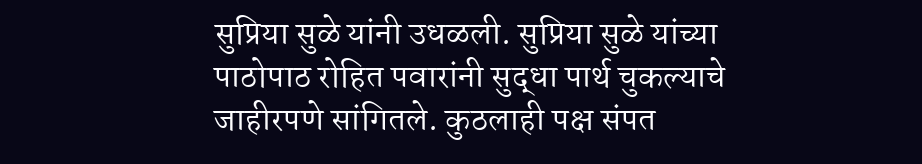सुप्रिया सुळे यांनी उधळली. सुप्रिया सुळे यांच्या पाठोपाठ रोहित पवारांनी सुद्धा पार्थ चुकल्याचे जाहीरपणे सांगितले. कुठलाही पक्ष संपत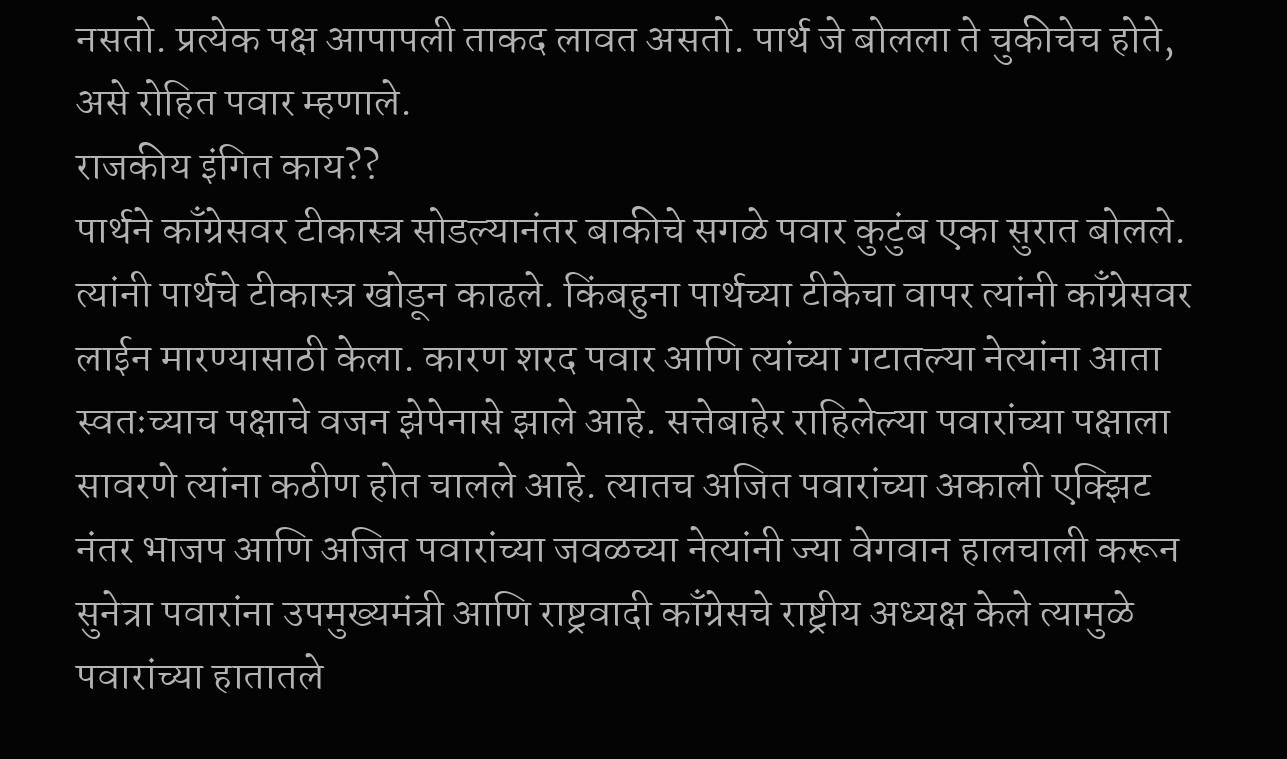नसतो. प्रत्येक पक्ष आपापली ताकद लावत असतो. पार्थ जे बोलला ते चुकीचेच होते, असे रोहित पवार म्हणाले.
राजकीय इंगित काय??
पार्थने काँग्रेसवर टीकास्त्र सोडल्यानंतर बाकीचे सगळे पवार कुटुंब एका सुरात बोलले. त्यांनी पार्थचे टीकास्त्र खोडून काढले. किंबहुना पार्थच्या टीकेचा वापर त्यांनी काँग्रेसवर लाईन मारण्यासाठी केला. कारण शरद पवार आणि त्यांच्या गटातल्या नेत्यांना आता स्वतःच्याच पक्षाचे वजन झेपेनासे झाले आहे. सत्तेबाहेर राहिलेल्या पवारांच्या पक्षाला सावरणे त्यांना कठीण होत चालले आहे. त्यातच अजित पवारांच्या अकाली एक्झिट नंतर भाजप आणि अजित पवारांच्या जवळच्या नेत्यांनी ज्या वेगवान हालचाली करून सुनेत्रा पवारांना उपमुख्यमंत्री आणि राष्ट्रवादी काँग्रेसचे राष्ट्रीय अध्यक्ष केले त्यामुळे पवारांच्या हातातले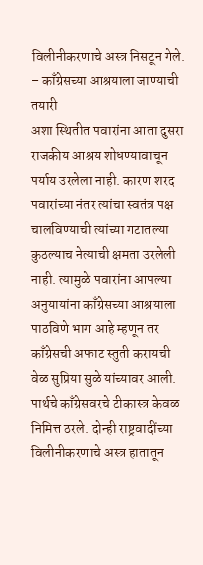विलीनीकरणाचे अस्त्र निसटून गेले.
– काँग्रेसच्या आश्रयाला जाण्याची तयारी
अशा स्थितीत पवारांना आता दुसरा राजकीय आश्रय शोधण्यावाचून पर्याय उरलेला नाही. कारण शरद पवारांच्या नंतर त्यांचा स्वतंत्र पक्ष चालविण्याची त्यांच्या गटातल्या कुठल्याच नेत्याची क्षमता उरलेली नाही. त्यामुळे पवारांना आपल्या अनुयायांना काँग्रेसच्या आश्रयाला पाठविणे भाग आहे म्हणून तर काँग्रेसची अफाट स्तुती करायची वेळ सुप्रिया सुळे यांच्यावर आली. पार्थचे काँग्रेसवरचे टीकास्त्र केवळ निमित्त ठरले. दोन्ही राष्ट्रवादींच्या विलीनीकरणाचे अस्त्र हातातून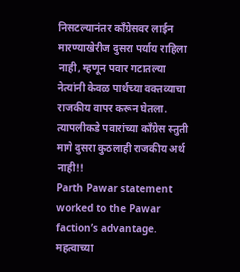निसटल्यानंतर काँग्रेसवर लाईन मारण्याखेरीज दुसरा पर्याय राहिला नाही, म्हणून पवार गटातल्या नेत्यांनी केवळ पार्थच्या वक्तव्याचा राजकीय वापर करून घेतला. त्यापलीकडे पवारांच्या काँग्रेस स्तुती मागे दुसरा कुठलाही राजकीय अर्थ नाही!!
Parth Pawar statement worked to the Pawar faction’s advantage.
महत्वाच्या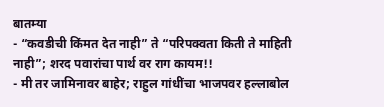बातम्या
- “कवडीची किंमत देत नाही” ते “परिपक्वता किती ते माहिती नाही”; शरद पवारांचा पार्थ वर राग कायम!!
- मी तर जामिनावर बाहेर; राहुल गांधींचा भाजपवर हल्लाबोल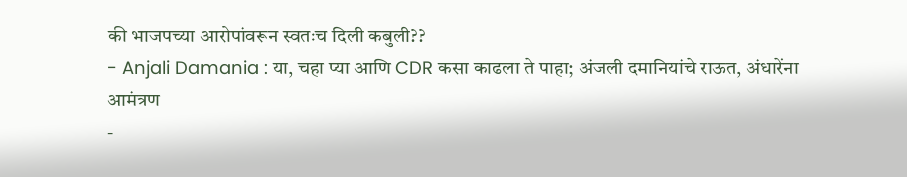की भाजपच्या आरोपांवरून स्वतःच दिली कबुली??
- Anjali Damania : या, चहा प्या आणि CDR कसा काढला ते पाहा; अंजली दमानियांचे राऊत, अंधारेंना आमंत्रण
-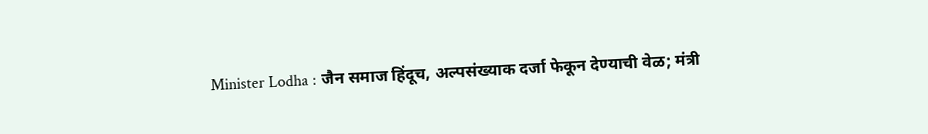Minister Lodha : जैन समाज हिंदूच, अल्पसंख्याक दर्जा फेकून देण्याची वेळ; मंत्री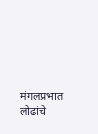मंगलप्रभात लोढांचे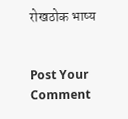रोखठोक भाष्य


Post Your Comment